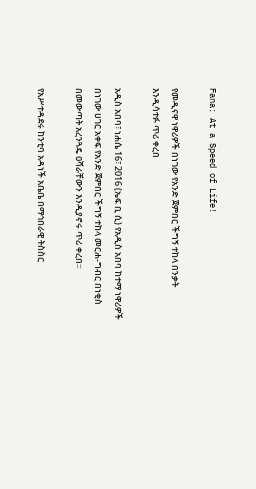Fana: At a Speed of Life!

የመዲናዋ ነዋሪዎች በነገው የአንድ ጀምበር ችግኝ ተከላ በንቃት እንዲሳተፉ ጥሪ ቀረበ

አዲስ አበባ፣ ነሐሴ 16፣ 2016 (ኤፍ ቢ ሲ) የአዲስ አበባ ከተማ ነዋሪዎች በነገው ሀገር አቀፍ የአንድ ጀምበር ችግኝ ተከላ መርሐ-ግብር በነቂስ በመውጣት አረንጓዴ ዐሻራቸውን እንዲያኖሩ ጥሪ ቀረበ፡፡

የአሥተዳደሩ ከንቲባ አዳነች አቤቤ በማኅበራዊ ትስስር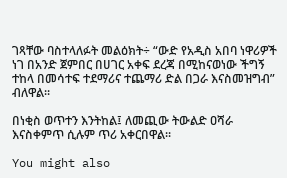ገጻቸው ባስተላለፉት መልዕክት÷ “ውድ የአዲስ አበባ ነዋሪዎች ነገ በአንድ ጀምበር በሀገር አቀፍ ደረጃ በሚከናወነው ችግኝ ተከላ በመሳተፍ ተደማሪና ተጨማሪ ድል በጋራ እናስመዝግብ” ብለዋል፡፡

በነቂስ ወጥተን እንትከል፤ ለመጪው ትውልድ ዐሻራ እናስቀምጥ ሲሉም ጥሪ አቀርበዋል፡፡

You might also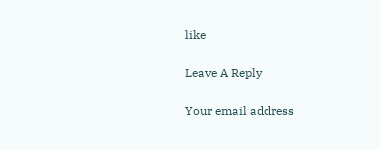like

Leave A Reply

Your email address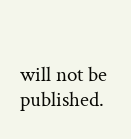will not be published.